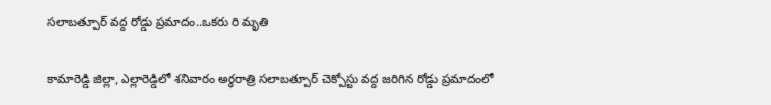సలాబత్పూర్ వద్ద రోడ్డు ప్రమాదం..ఒకరు రి మృతి

కామారెడ్డి జిల్లా, ఎల్లారెడ్డిలో శనివారం అర్ధరాత్రి సలాబత్పూర్ చెక్పోస్టు వద్ద జరిగిన రోడ్డు ప్రమాదంలో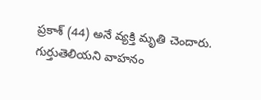ప్రకాశ్ (44) అనే వ్యక్తి మృతి చెందారు. గుర్తుతెలియని వాహనం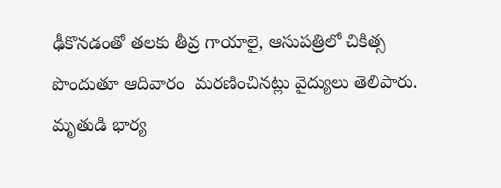ఢీకొనడంతో తలకు తీవ్ర గాయాలై, ఆసుపత్రిలో చికిత్స పొందుతూ ఆదివారం  మరణించినట్లు వైద్యులు తెలిపారు. మృతుడి భార్య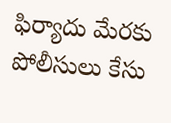ఫిర్యాదు మేరకు పోలీసులు కేసు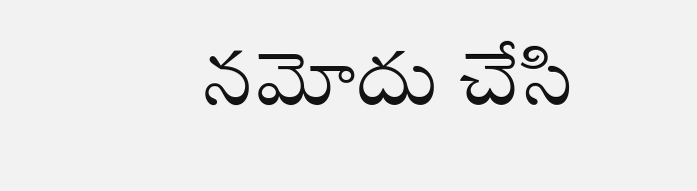నమోదు చేసి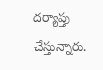దర్యాప్తు చేస్తున్నారు.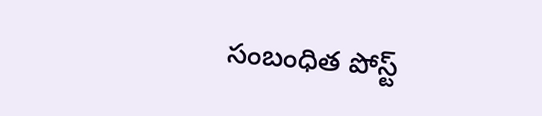సంబంధిత పోస్ట్